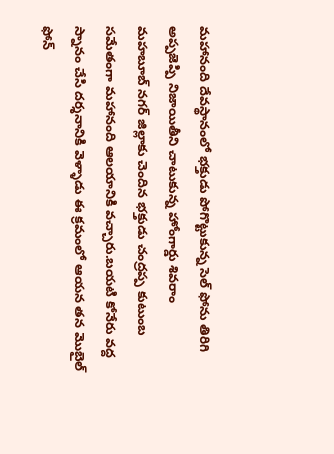మహానంది దేవస్థానంలో భక్తుడు పోగొట్టుకున్న సెల్ ఫోను తిరిగి అప్పజెప్పి నిజాయితీని చాటుకున్న హోంగార్డు శివరాం
మహబూబ్ నగర్ జిల్లాకు చెందిన భక్తుడు చంద్రప్ప కుటుంబ సమేతంగా మహానంది ఆలయానికి వచ్చారు.బయటి కోనేరు వద్ద స్నానం చేసి దర్శనానికి వెళ్ళాడు ఈ క్రమంలో ఆయన తన మొబైల్ ఫోన్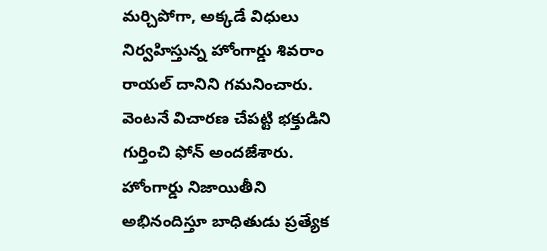మర్చిపోగా, అక్కడే విధులు నిర్వహిస్తున్న హోంగార్డు శివరాం రాయల్ దానిని గమనించారు. వెంటనే విచారణ చేపట్టి భక్తుడిని గుర్తించి ఫోన్ అందజేశారు. హోంగార్డు నిజాయితీని అభినందిస్తూ బాధితుడు ప్రత్యేక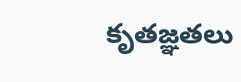కృతజ్ఞతలు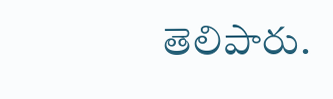తెలిపారు.